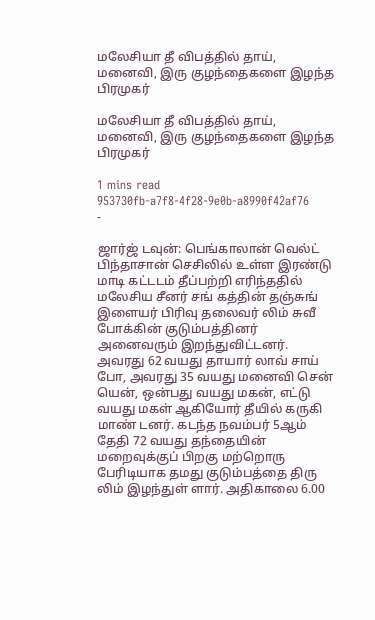மலேசியா தீ விபத்தில் தாய், மனைவி, இரு குழந்தைகளை இழந்த பிரமுகர்

மலேசியா தீ விபத்தில் தாய், மனைவி, இரு குழந்தைகளை இழந்த பிரமுகர்

1 mins read
953730fb-a7f8-4f28-9e0b-a8990f42af76
-

ஜார்ஜ் டவுன்: பெங்காலான் வெல்ட் பிந்தாசான் செசிலில் உள்ள இரண்டு மாடி கட்டடம் தீப்பற்றி எரிந்ததில் மலேசிய சீனர் சங் கத்தின் தஞ்சுங் இளையர் பிரிவு தலைவர் லிம் சுவீ போக்கின் குடும்பத்தினர் அனைவரும் இறந்துவிட்டனர். அவரது 62 வயது தாயார் லாவ் சாய் போ, அவரது 35 வயது மனைவி சென் யென், ஒன்பது வயது மகன், எட்டு வயது மகள் ஆகியோர் தீயில் கருகி மாண் டனர். கடந்த நவம்பர் 5ஆம் தேதி 72 வயது தந்தையின் மறைவுக்குப் பிறகு மற்றொரு பேரிடியாக தமது குடும்பத்தை திரு லிம் இழந்துள் ளார். அதிகாலை 6.00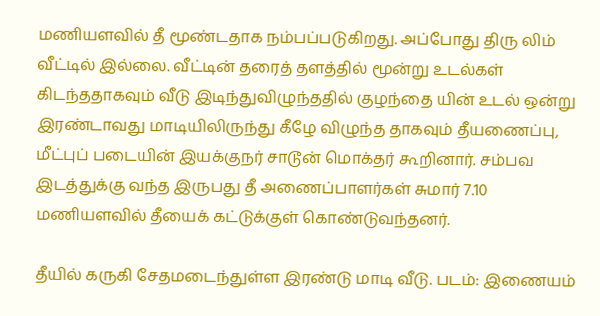மணியளவில் தீ மூண்டதாக நம்பப்படுகிறது. அப்போது திரு லிம் வீட்டில் இல்லை. வீட்டின் தரைத் தளத்தில் மூன்று உடல்கள் கிடந்ததாகவும் வீடு இடிந்துவிழுந்ததில் குழந்தை யின் உடல் ஒன்று இரண்டாவது மாடியிலிருந்து கீழே விழுந்த தாகவும் தீயணைப்பு, மீட்புப் படையின் இயக்குநர் சாடூன் மொக்தர் கூறினார். சம்பவ இடத்துக்கு வந்த இருபது தீ அணைப்பாளர்கள் சுமார் 7.10 மணியளவில் தீயைக் கட்டுக்குள் கொண்டுவந்தனர்.

தீயில் கருகி சேதமடைந்துள்ள இரண்டு மாடி வீடு. படம்: இணையம்